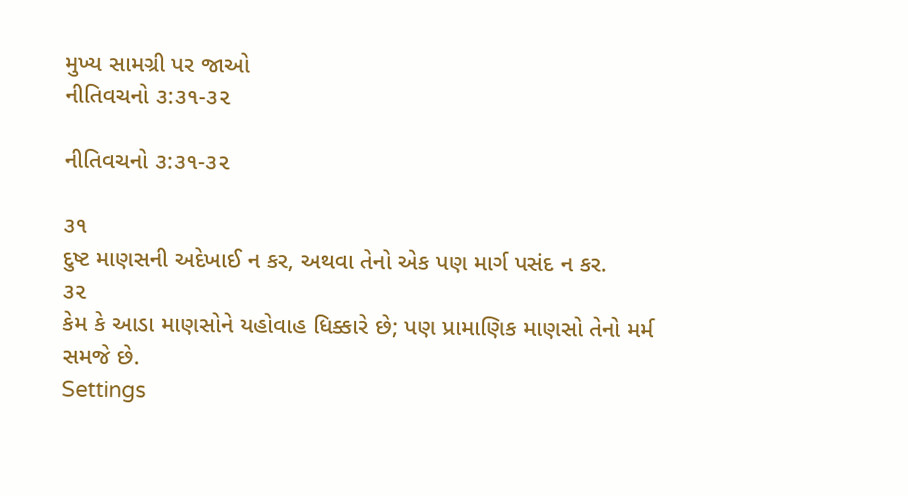મુખ્ય સામગ્રી પર જાઓ
નીતિવચનો ૩:૩૧-૩૨

નીતિવચનો ૩:૩૧-૩૨

૩૧
દુષ્ટ માણસની અદેખાઈ ન કર, અથવા તેનો એક પણ માર્ગ પસંદ ન કર.
૩૨
કેમ કે આડા માણસોને યહોવાહ ધિક્કારે છે; પણ પ્રામાણિક માણસો તેનો મર્મ સમજે છે.
Settings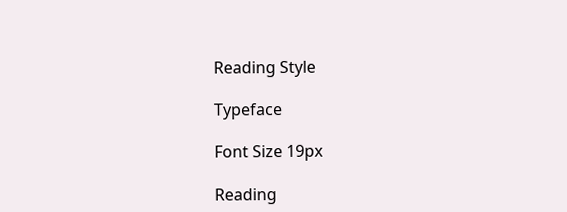Reading Style

Typeface

Font Size 19px

Reading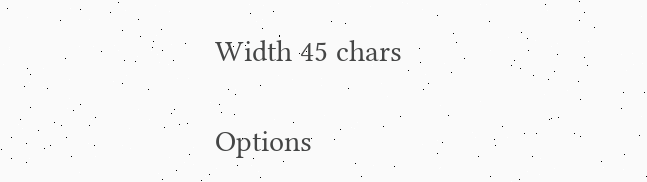Width 45 chars

Options